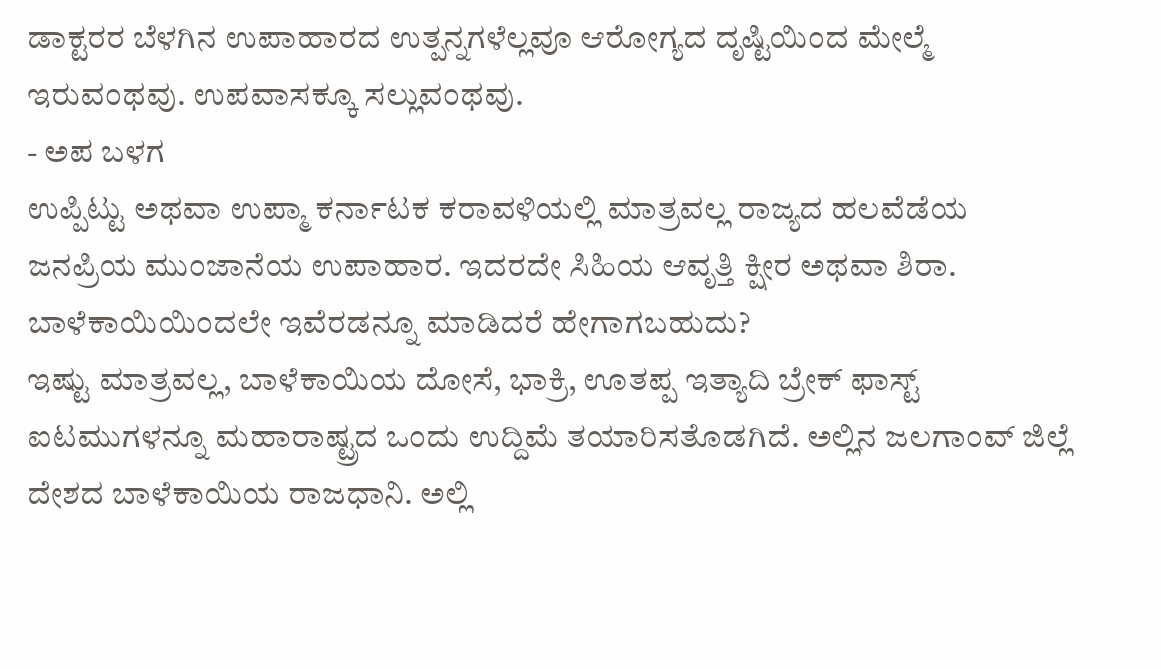ಡಾಕ್ಟರರ ಬೆಳಗಿನ ಉಪಾಹಾರದ ಉತ್ಪನ್ನಗಳೆಲ್ಲವೂ ಆರೋಗ್ಯದ ದೃಷ್ಟಿಯಿಂದ ಮೇಲ್ಮೆ ಇರುವಂಥವು. ಉಪವಾಸಕ್ಕೂ ಸಲ್ಲುವಂಥವು.
- ಅಪ ಬಳಗ
ಉಪ್ಪಿಟ್ಟು ಅಥವಾ ಉಪ್ಮಾ ಕರ್ನಾಟಕ ಕರಾವಳಿಯಲ್ಲಿ ಮಾತ್ರವಲ್ಲ ರಾಜ್ಯದ ಹಲವೆಡೆಯ ಜನಪ್ರಿಯ ಮುಂಜಾನೆಯ ಉಪಾಹಾರ. ಇದರದೇ ಸಿಹಿಯ ಆವೃತ್ತಿ ಕ್ಷೀರ ಅಥವಾ ಶಿರಾ. ಬಾಳೆಕಾಯಿಯಿಂದಲೇ ಇವೆರಡನ್ನೂ ಮಾಡಿದರೆ ಹೇಗಾಗಬಹುದು?
ಇಷ್ಟು ಮಾತ್ರವಲ್ಲ, ಬಾಳೆಕಾಯಿಯ ದೋಸೆ, ಭಾಕ್ರಿ, ಊತಪ್ಪ ಇತ್ಯಾದಿ ಬ್ರೇಕ್ ಫಾಸ್ಟ್ ಐಟಮುಗಳನ್ನೂ ಮಹಾರಾಷ್ಟ್ರದ ಒಂದು ಉದ್ದಿಮೆ ತಯಾರಿಸತೊಡಗಿದೆ. ಅಲ್ಲಿನ ಜಲಗಾಂವ್ ಜಿಲ್ಲೆ ದೇಶದ ಬಾಳೆಕಾಯಿಯ ರಾಜಧಾನಿ. ಅಲ್ಲಿ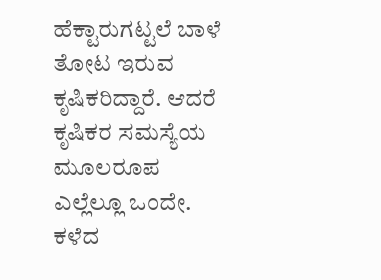ಹೆಕ್ಟಾರುಗಟ್ಟಲೆ ಬಾಳೆ ತೋಟ ಇರುವ ಕೃಷಿಕರಿದ್ದಾರೆ. ಆದರೆ ಕೃಷಿಕರ ಸಮಸ್ಯೆಯ ಮೂಲರೂಪ ಎಲ್ಲೆಲ್ಲೂ ಒಂದೇ.
ಕಳೆದ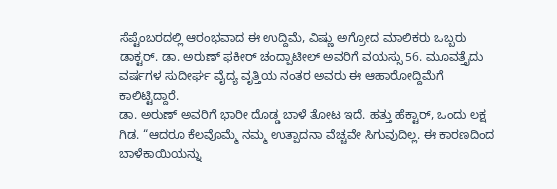ಸೆಪ್ಟೆಂಬರದಲ್ಲಿ ಆರಂಭವಾದ ಈ ಉದ್ದಿಮೆ, ವಿಷ್ಣು ಅಗ್ರೋದ ಮಾಲಿಕರು ಒಬ್ಬರು ಡಾಕ್ಟರ್. ಡಾ. ಅರುಣ್ ಫಕೀರ್ ಚಂದ್ಪಾಟೀಲ್ ಅವರಿಗೆ ವಯಸ್ಸು 56. ಮೂವತ್ತೈದು ವರ್ಷಗಳ ಸುದೀರ್ಘ ವೈದ್ಯ ವೃತ್ತಿಯ ನಂತರ ಅವರು ಈ ಆಹಾರೋದ್ದಿಮೆಗೆ ಕಾಲಿಟ್ಟಿದ್ದಾರೆ.
ಡಾ. ಅರುಣ್ ಅವರಿಗೆ ಭಾರೀ ದೊಡ್ಡ ಬಾಳೆ ತೋಟ ಇದೆ. ಹತ್ತು ಹೆಕ್ಟಾರ್, ಒಂದು ಲಕ್ಷ ಗಿಡ. “ಆದರೂ ಕೆಲವೊಮ್ಮೆ ನಮ್ಮ ಉತ್ಪಾದನಾ ವೆಚ್ಚವೇ ಸಿಗುವುದಿಲ್ಲ. ಈ ಕಾರಣದಿಂದ ಬಾಳೆಕಾಯಿಯನ್ನು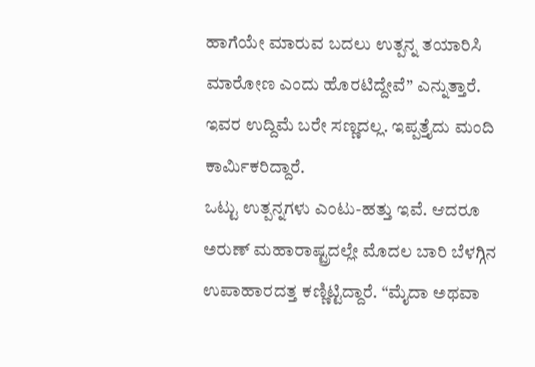ಹಾಗೆಯೇ ಮಾರುವ ಬದಲು ಉತ್ಪನ್ನ ತಯಾರಿಸಿ ಮಾರೋಣ ಎಂದು ಹೊರಟಿದ್ದೇವೆ” ಎನ್ನುತ್ತಾರೆ. ಇವರ ಉದ್ದಿಮೆ ಬರೇ ಸಣ್ಣದಲ್ಲ. ಇಪ್ಪತ್ತೈದು ಮಂದಿ ಕಾರ್ಮಿಕರಿದ್ದಾರೆ.
ಒಟ್ಟು ಉತ್ಪನ್ನಗಳು ಎಂಟು-ಹತ್ತು ಇವೆ. ಆದರೂ ಅರುಣ್ ಮಹಾರಾಷ್ಟ್ರದಲ್ಲೇ ಮೊದಲ ಬಾರಿ ಬೆಳಗ್ಗಿನ ಉಪಾಹಾರದತ್ತ ಕಣ್ಣಿಟ್ಟಿದ್ದಾರೆ. “ಮೈದಾ ಅಥವಾ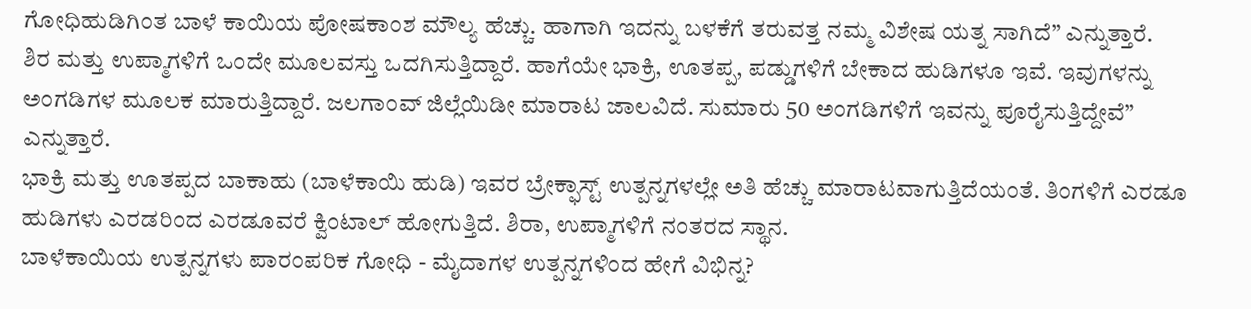ಗೋಧಿಹುಡಿಗಿಂತ ಬಾಳೆ ಕಾಯಿಯ ಪೋಷಕಾಂಶ ಮೌಲ್ಯ ಹೆಚ್ಚು. ಹಾಗಾಗಿ ಇದನ್ನು ಬಳಕೆಗೆ ತರುವತ್ತ ನಮ್ಮ ವಿಶೇಷ ಯತ್ನ ಸಾಗಿದೆ” ಎನ್ನುತ್ತಾರೆ.
ಶಿರ ಮತ್ತು ಉಪ್ಮಾಗಳಿಗೆ ಒಂದೇ ಮೂಲವಸ್ತು ಒದಗಿಸುತ್ತಿದ್ದಾರೆ. ಹಾಗೆಯೇ ಭಾಕ್ರಿ, ಊತಪ್ಪ, ಪಡ್ಡುಗಳಿಗೆ ಬೇಕಾದ ಹುಡಿಗಳೂ ಇವೆ. ಇವುಗಳನ್ನು ಅಂಗಡಿಗಳ ಮೂಲಕ ಮಾರುತ್ತಿದ್ದಾರೆ. ಜಲಗಾಂವ್ ಜಿಲ್ಲೆಯಿಡೀ ಮಾರಾಟ ಜಾಲವಿದೆ. ಸುಮಾರು 50 ಅಂಗಡಿಗಳಿಗೆ ಇವನ್ನು ಪೂರೈಸುತ್ತಿದ್ದೇವೆ” ಎನ್ನುತ್ತಾರೆ.
ಭಾಕ್ರಿ ಮತ್ತು ಊತಪ್ಪದ ಬಾಕಾಹು (ಬಾಳೆಕಾಯಿ ಹುಡಿ) ಇವರ ಬ್ರೇಕ್ಫಾಸ್ಟ್ ಉತ್ಪನ್ನಗಳಲ್ಲೇ ಅತಿ ಹೆಚ್ಚು ಮಾರಾಟವಾಗುತ್ತಿದೆಯಂತೆ. ತಿಂಗಳಿಗೆ ಎರಡೂ ಹುಡಿಗಳು ಎರಡರಿಂದ ಎರಡೂವರೆ ಕ್ವಿಂಟಾಲ್ ಹೋಗುತ್ತಿದೆ. ಶಿರಾ, ಉಪ್ಮಾಗಳಿಗೆ ನಂತರದ ಸ್ಥಾನ.
ಬಾಳೆಕಾಯಿಯ ಉತ್ಪನ್ನಗಳು ಪಾರಂಪರಿಕ ಗೋಧಿ - ಮೈದಾಗಳ ಉತ್ಪನ್ನಗಳಿಂದ ಹೇಗೆ ವಿಭಿನ್ನ?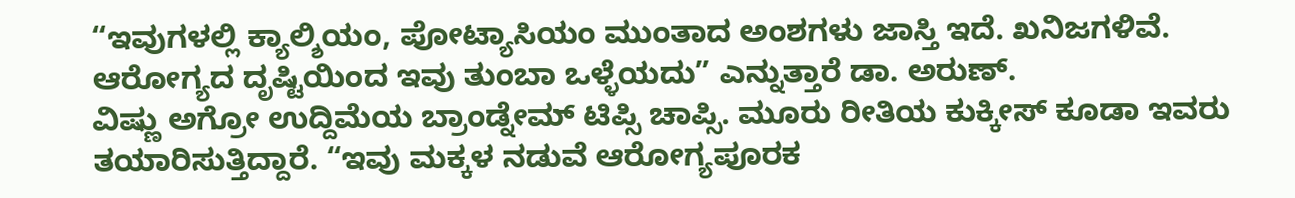“ಇವುಗಳಲ್ಲಿ ಕ್ಯಾಲ್ಶಿಯಂ, ಪೋಟ್ಯಾಸಿಯಂ ಮುಂತಾದ ಅಂಶಗಳು ಜಾಸ್ತಿ ಇದೆ. ಖನಿಜಗಳಿವೆ. ಆರೋಗ್ಯದ ದೃಷ್ಟಿಯಿಂದ ಇವು ತುಂಬಾ ಒಳ್ಳೆಯದು” ಎನ್ನುತ್ತಾರೆ ಡಾ. ಅರುಣ್.
ವಿಷ್ಣು ಅಗ್ರೋ ಉದ್ದಿಮೆಯ ಬ್ರಾಂಡ್ನೇಮ್ ಟಿಪ್ಸಿ ಚಾಪ್ಸಿ. ಮೂರು ರೀತಿಯ ಕುಕ್ಕೀಸ್ ಕೂಡಾ ಇವರು ತಯಾರಿಸುತ್ತಿದ್ದಾರೆ. “ಇವು ಮಕ್ಕಳ ನಡುವೆ ಆರೋಗ್ಯಪೂರಕ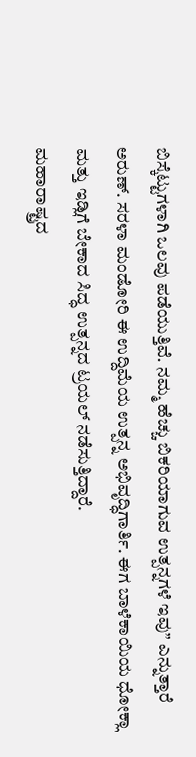ಬಿಸ್ಕೆಟ್ಟುಗಳಾಗಿ ಒಲವು ಪಡೆಯುತ್ತಿವೆ. ನಮ್ಮ ಹೆಚ್ಚು ಬಿಕರಿಯಾಗುವ ಉತ್ಪನ್ನಗಳೆ ಇವು” ಎನ್ನುತ್ತಾರೆ ಅರುಣ್. ಸರಳಾ ಮಂಡೋರಿ ಈ ಉದ್ದಿಮೆಯ ಉತ್ಪನ್ನ ಅಭಿವೃದ್ಧಿಗಾರ್ತಿ. ಈಗ ಬಾಳೆಕಾಯಿಯ ಧೋಕ್ಲಾ ಮತ್ತು ಇಡ್ಲಿಗೆ ಬೇಕಾದ ಸಿದ್ಧ ಉತ್ಪನ್ನದ ಟ್ರಯಲ್ ನಡೆಸುತ್ತಿದ್ದಾರೆ.
ಮಹಾರಾಷ್ಟ್ರದ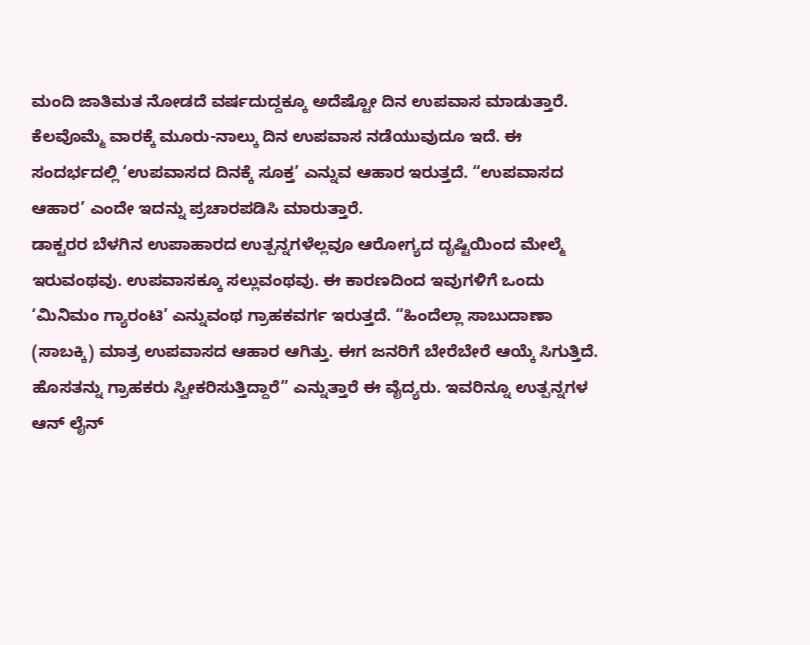ಮಂದಿ ಜಾತಿಮತ ನೋಡದೆ ವರ್ಷದುದ್ದಕ್ಕೂ ಅದೆಷ್ಟೋ ದಿನ ಉಪವಾಸ ಮಾಡುತ್ತಾರೆ. ಕೆಲವೊಮ್ಮೆ ವಾರಕ್ಕೆ ಮೂರು-ನಾಲ್ಕು ದಿನ ಉಪವಾಸ ನಡೆಯುವುದೂ ಇದೆ. ಈ ಸಂದರ್ಭದಲ್ಲಿ ‘ಉಪವಾಸದ ದಿನಕ್ಕೆ ಸೂಕ್ತ’ ಎನ್ನುವ ಆಹಾರ ಇರುತ್ತದೆ. “ಉಪವಾಸದ ಆಹಾರ’ ಎಂದೇ ಇದನ್ನು ಪ್ರಚಾರಪಡಿಸಿ ಮಾರುತ್ತಾರೆ.
ಡಾಕ್ಟರರ ಬೆಳಗಿನ ಉಪಾಹಾರದ ಉತ್ಪನ್ನಗಳೆಲ್ಲವೂ ಆರೋಗ್ಯದ ದೃಷ್ಟಿಯಿಂದ ಮೇಲ್ಮೆ ಇರುವಂಥವು. ಉಪವಾಸಕ್ಕೂ ಸಲ್ಲುವಂಥವು. ಈ ಕಾರಣದಿಂದ ಇವುಗಳಿಗೆ ಒಂದು ‘ಮಿನಿಮಂ ಗ್ಯಾರಂಟಿ’ ಎನ್ನುವಂಥ ಗ್ರಾಹಕವರ್ಗ ಇರುತ್ತದೆ. “ಹಿಂದೆಲ್ಲಾ ಸಾಬುದಾಣಾ (ಸಾಬಕ್ಕಿ) ಮಾತ್ರ ಉಪವಾಸದ ಆಹಾರ ಆಗಿತ್ತು. ಈಗ ಜನರಿಗೆ ಬೇರೆಬೇರೆ ಆಯ್ಕೆ ಸಿಗುತ್ತಿದೆ. ಹೊಸತನ್ನು ಗ್ರಾಹಕರು ಸ್ವೀಕರಿಸುತ್ತಿದ್ದಾರೆ” ಎನ್ನುತ್ತಾರೆ ಈ ವೈದ್ಯರು. ಇವರಿನ್ನೂ ಉತ್ಪನ್ನಗಳ ಆನ್ ಲೈನ್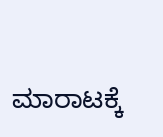ಮಾರಾಟಕ್ಕೆ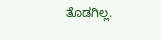ತೊಡಗಿಲ್ಲ.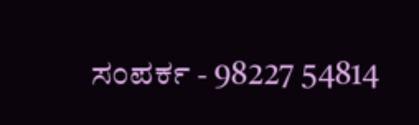ಸಂಪರ್ಕ - 98227 54814